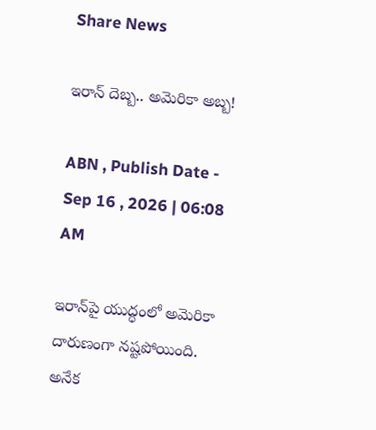Share News

ఇరాన్‌ దెబ్బ.. అమెరికా అబ్బ!

ABN , Publish Date - Sep 16 , 2026 | 06:08 AM

ఇరాన్‌పై యుద్ధంలో అమెరికా దారుణంగా నష్టపోయింది. అనేక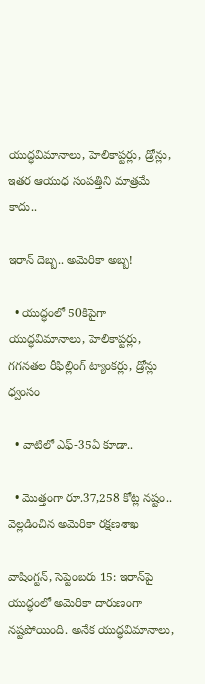యుద్ధవిమానాలు, హెలికాప్టర్లు, డ్రోన్లు, ఇతర ఆయుధ సంపత్తిని మాత్రమే కాదు..

ఇరాన్‌ దెబ్బ.. అమెరికా అబ్బ!

  • యుద్ధంలో 50కిపైగా యుద్ధవిమానాలు, హెలికాప్టర్లు, గగనతల రీఫిల్లింగ్‌ ట్యాంకర్లు, డ్రోన్లు ధ్వంసం

  • వాటిలో ఎఫ్‌-35ఏ కూడా..

  • మొత్తంగా రూ.37,258 కోట్ల నష్టం.. వెల్లడించిన అమెరికా రక్షణశాఖ

వాషింగ్టన్‌, సెప్టెంబరు 15: ఇరాన్‌పై యుద్ధంలో అమెరికా దారుణంగా నష్టపోయింది. అనేక యుద్ధవిమానాలు,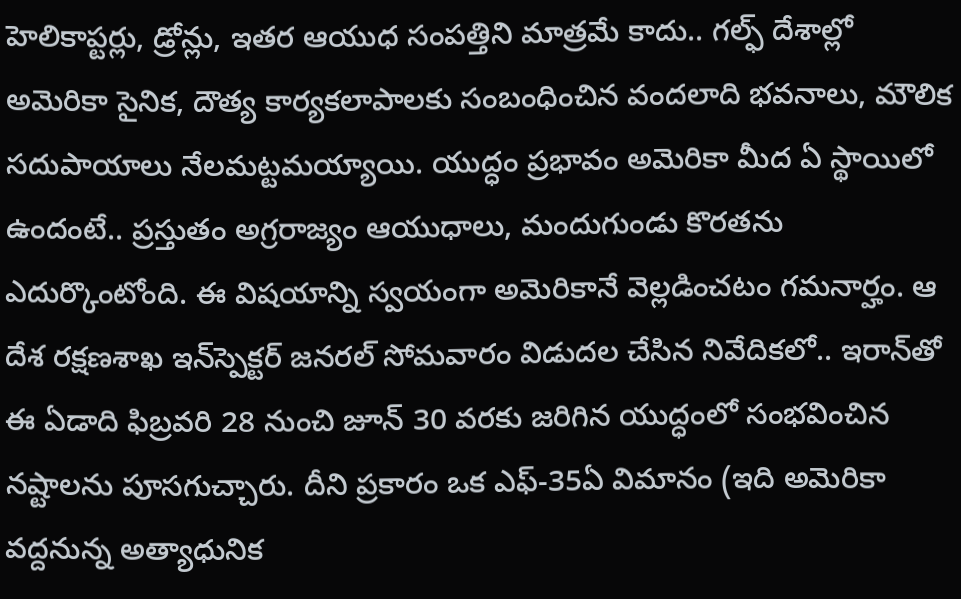హెలికాప్టర్లు, డ్రోన్లు, ఇతర ఆయుధ సంపత్తిని మాత్రమే కాదు.. గల్ఫ్‌ దేశాల్లో అమెరికా సైనిక, దౌత్య కార్యకలాపాలకు సంబంధించిన వందలాది భవనాలు, మౌలిక సదుపాయాలు నేలమట్టమయ్యాయి. యుద్ధం ప్రభావం అమెరికా మీద ఏ స్థాయిలో ఉందంటే.. ప్రస్తుతం అగ్రరాజ్యం ఆయుధాలు, మందుగుండు కొరతను ఎదుర్కొంటోంది. ఈ విషయాన్ని స్వయంగా అమెరికానే వెల్లడించటం గమనార్హం. ఆ దేశ రక్షణశాఖ ఇన్‌స్పెక్టర్‌ జనరల్‌ సోమవారం విడుదల చేసిన నివేదికలో.. ఇరాన్‌తో ఈ ఏడాది ఫిబ్రవరి 28 నుంచి జూన్‌ 30 వరకు జరిగిన యుద్ధంలో సంభవించిన నష్టాలను పూసగుచ్చారు. దీని ప్రకారం ఒక ఎఫ్‌-35ఏ విమానం (ఇది అమెరికా వద్దనున్న అత్యాధునిక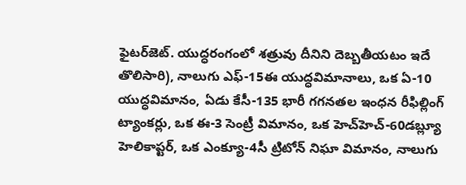ఫైటర్‌జెట్‌. యుద్ధరంగంలో శత్రువు దీనిని దెబ్బతీయటం ఇదే తొలిసారి), నాలుగు ఎఫ్‌-15ఈ యుద్ధవిమానాలు, ఒక ఏ-10 యుద్ధవిమానం, ఏడు కేసీ-135 భారీ గగనతల ఇంధన రీఫిల్లింగ్‌ ట్యాంకర్లు, ఒక ఈ-3 సెంట్రీ విమానం, ఒక హెచ్‌హెచ్‌-60డబ్ల్యూ హెలికాప్టర్‌, ఒక ఎంక్యూ-4సీ ట్రిటోన్‌ నిఘా విమానం, నాలుగు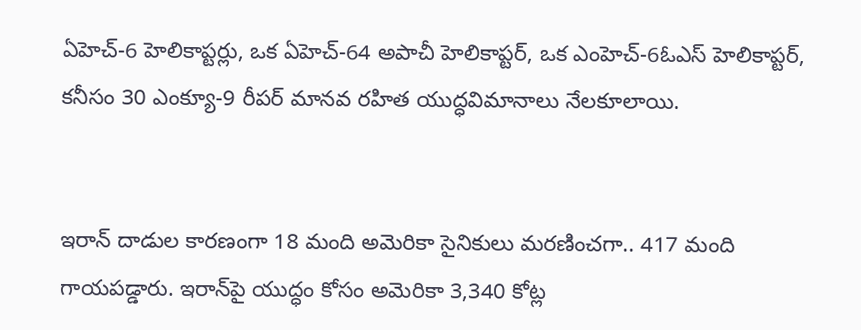ఏహెచ్‌-6 హెలికాప్టర్లు, ఒక ఏహెచ్‌-64 అపాచీ హెలికాప్టర్‌, ఒక ఎంహెచ్‌-6ఓఎస్ హెలికాప్టర్‌, కనీసం 30 ఎంక్యూ-9 రీపర్‌ మానవ రహిత యుద్ధవిమానాలు నేలకూలాయి.


ఇరాన్‌ దాడుల కారణంగా 18 మంది అమెరికా సైనికులు మరణించగా.. 417 మంది గాయపడ్డారు. ఇరాన్‌పై యుద్ధం కోసం అమెరికా 3,340 కోట్ల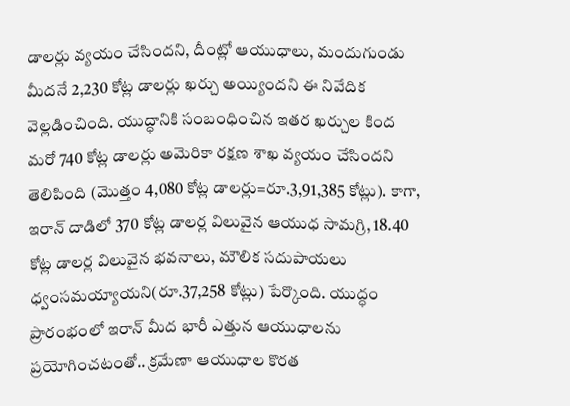డాలర్లు వ్యయం చేసిందని, దీంట్లో ఆయుధాలు, మందుగుండు మీదనే 2,230 కోట్ల డాలర్లు ఖర్చు అయ్యిందని ఈ నివేదిక వెల్లడించింది. యుద్ధానికి సంబంధించిన ఇతర ఖర్చుల కింద మరో 740 కోట్ల డాలర్లు అమెరికా రక్షణ శాఖ వ్యయం చేసిందని తెలిపింది (మొత్తం 4,080 కోట్ల డాలర్లు=రూ.3,91,385 కోట్లు). కాగా, ఇరాన్‌ దాడిలో 370 కోట్ల డాలర్ల విలువైన ఆయుధ సామగ్రి, 18.40 కోట్ల డాలర్ల విలువైన భవనాలు, మౌలిక సదుపాయలు ధ్వంసమయ్యాయని(రూ.37,258 కోట్లు) పేర్కొంది. యుద్ధం ప్రారంభంలో ఇరాన్‌ మీద భారీ ఎత్తున ఆయుధాలను ప్రయోగించటంతో.. క్రమేణా ఆయుధాల కొరత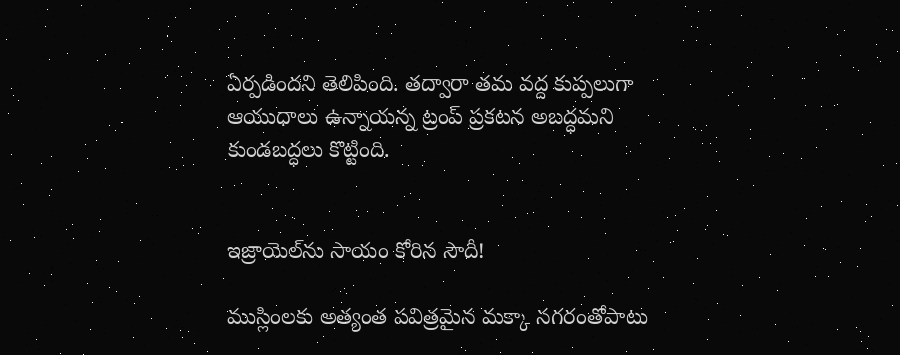ఏర్పడిందని తెలిపింది. తద్వారా తమ వద్ద కుప్పలుగా ఆయుధాలు ఉన్నాయన్న ట్రంప్‌ ప్రకటన అబద్ధమని కుండబద్ధలు కొట్టింది.


ఇజ్రాయెల్‌ను సాయం కోరిన సౌదీ!

ముస్లింలకు అత్యంత పవిత్రమైన మక్కా నగరంతోపాటు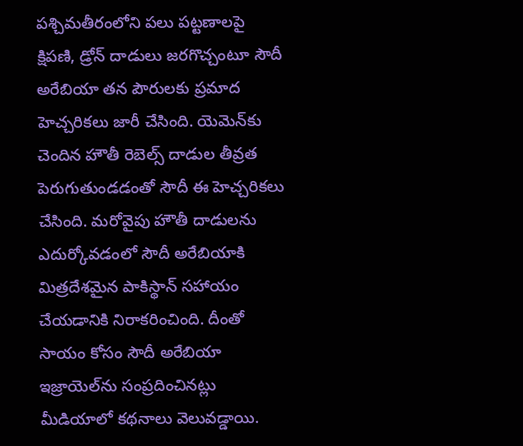పశ్చిమతీరంలోని పలు పట్టణాలపై క్షిపణి, డ్రోన్‌ దాడులు జరగొచ్చంటూ సౌదీ అరేబియా తన పౌరులకు ప్రమాద హెచ్చరికలు జారీ చేసింది. యెమెన్‌కు చెందిన హౌతీ రెబెల్స్‌ దాడుల తీవ్రత పెరుగుతుండడంతో సౌదీ ఈ హెచ్చరికలు చేసింది. మరోవైపు హౌతీ దాడులను ఎదుర్కోవడంలో సౌదీ అరేబియాకి మిత్రదేశమైన పాకిస్థాన్‌ సహాయం చేయడానికి నిరాకరించింది. దీంతో సాయం కోసం సౌదీ అరేబియా ఇజ్రాయెల్‌ను సంప్రదించినట్లు మీడియాలో కథనాలు వెలువడ్డాయి.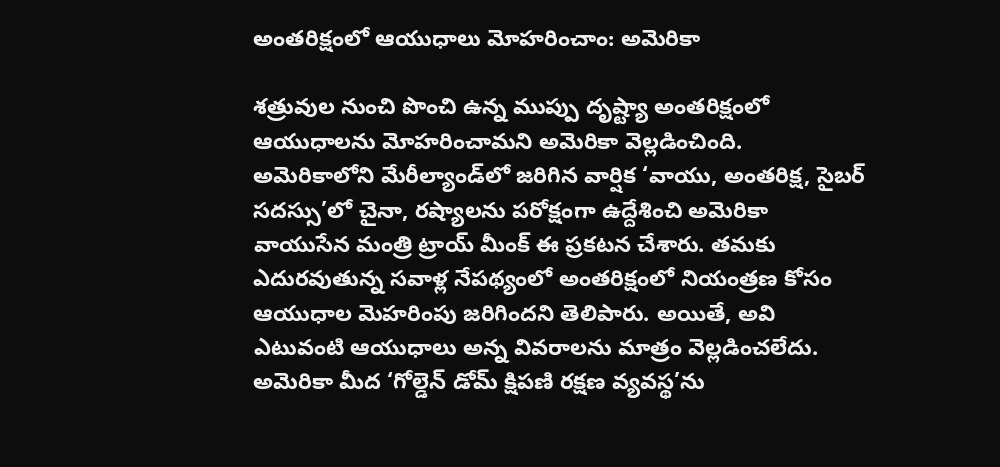అంతరిక్షంలో ఆయుధాలు మోహరించాం: అమెరికా

శత్రువుల నుంచి పొంచి ఉన్న ముప్పు దృష్ట్యా అంతరిక్షంలో ఆయుధాలను మోహరించామని అమెరికా వెల్లడించింది. అమెరికాలోని మేరీల్యాండ్‌లో జరిగిన వార్షిక ‘వాయు, అంతరిక్ష, సైబర్‌ సదస్సు’లో చైనా, రష్యాలను పరోక్షంగా ఉద్దేశించి అమెరికా వాయుసేన మంత్రి ట్రాయ్‌ మీంక్‌ ఈ ప్రకటన చేశారు. తమకు ఎదురవుతున్న సవాళ్ల నేపథ్యంలో అంతరిక్షంలో నియంత్రణ కోసం ఆయుధాల మెహరింపు జరిగిందని తెలిపారు. అయితే, అవి ఎటువంటి ఆయుధాలు అన్న వివరాలను మాత్రం వెల్లడించలేదు. అమెరికా మీద ‘గోల్డెన్‌ డోమ్‌ క్షిపణి రక్షణ వ్యవస్థ’ను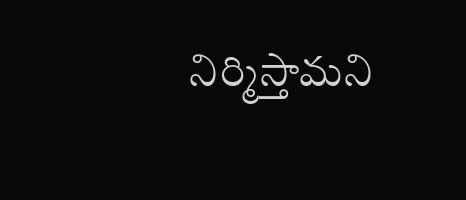నిర్మిస్తామని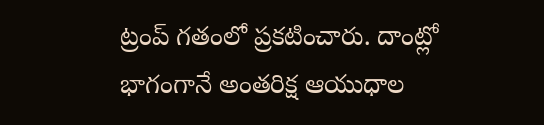ట్రంప్‌ గతంలో ప్రకటించారు. దాంట్లో భాగంగానే అంతరిక్ష ఆయుధాల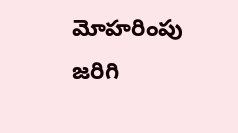మోహరింపు జరిగి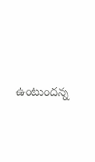ఉంటుందన్న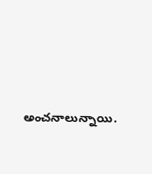అంచనాలున్నాయి.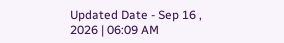Updated Date - Sep 16 , 2026 | 06:09 AM